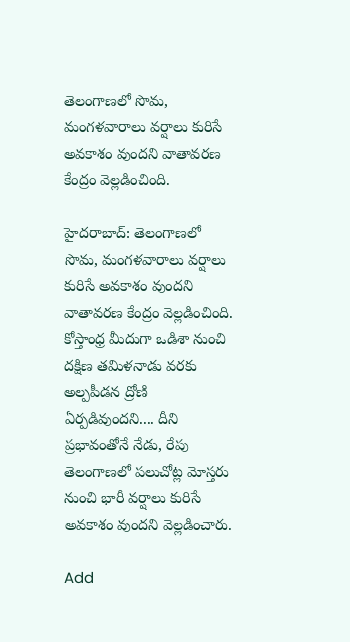తెలంగాణలో సొమ, మంగళవారాలు వర్షాలు కురిసే అవకాశం వుందని వాతావరణ కేంద్రం వెల్లడించింది.

హైదరాబాద్: తెలంగాణలో సొమ, మంగళవారాలు వర్షాలు కురిసే అవకాశం వుందని వాతావరణ కేంద్రం వెల్లడించింది. కోస్తాంధ్ర మీదుగా ఒడిశా నుంచి దక్షిణ తమిళనాడు వరకు అల్పపీడన ద్రోణి ఏర్పడివుందని.... దీని ప్రభావంతోనే నేడు, రేపు తెలంగాణలో పలుచోట్ల మోస్తరు నుంచి భారీ వర్షాలు కురిసే అవకాశం వుందని వెల్లడించారు.

Add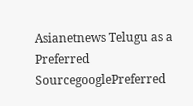Asianetnews Telugu as a Preferred SourcegooglePreferred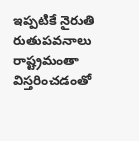ఇప్పటికే నైరుతి రుతుపవనాలు రాష్ట్రమంతా విస్తరించడంతో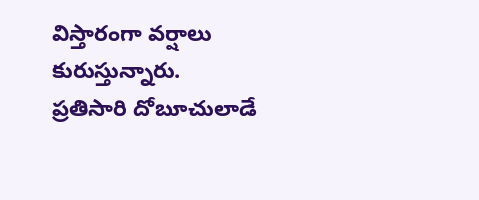విస్తారంగా వర్షాలు కురుస్తున్నారు. ప్రతిసారి దోబూచులాడే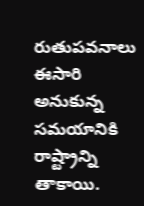రుతుపవనాలు ఈసారి అనుకున్న సమయానికి రాష్ట్రాన్ని తాకాయి.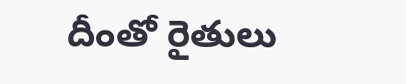దీంతో రైతులు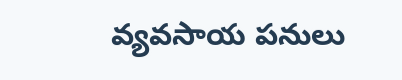వ్యవసాయ పనులు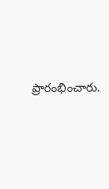ప్రారంభించారు.